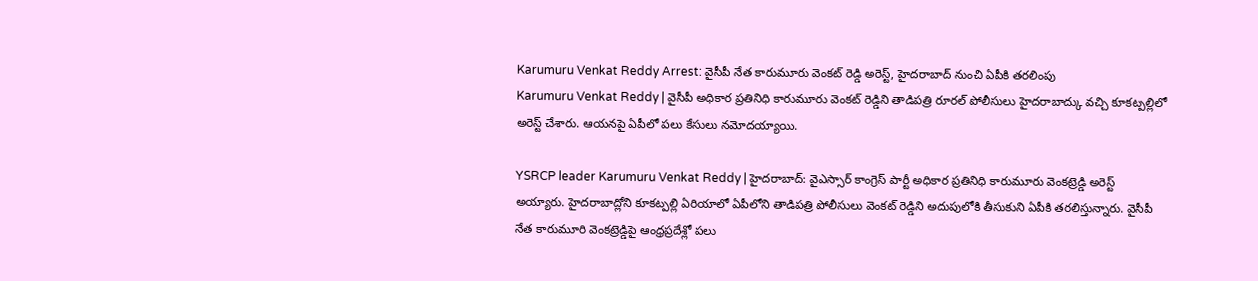Karumuru Venkat Reddy Arrest: వైసీపీ నేత కారుమూరు వెంకట్ రెడ్డి అరెస్ట్, హైదరాబాద్ నుంచి ఏపీకి తరలింపు
Karumuru Venkat Reddy | వైసీపీ అధికార ప్రతినిధి కారుమూరు వెంకట్ రెడ్డిని తాడిపత్రి రూరల్ పోలీసులు హైదరాబాద్కు వచ్చి కూకట్పల్లిలో అరెస్ట్ చేశారు. ఆయనపై ఏపీలో పలు కేసులు నమోదయ్యాయి.

YSRCP leader Karumuru Venkat Reddy | హైదరాబాద్: వైఎస్సార్ కాంగ్రెస్ పార్టీ అధికార ప్రతినిధి కారుమూరు వెంకట్రెడ్డి అరెస్ట్ అయ్యారు. హైదరాబాద్లోని కూకట్పల్లి ఏరియాలో ఏపీలోని తాడిపత్రి పోలీసులు వెంకట్ రెడ్డిని అదుపులోకి తీసుకుని ఏపీకి తరలిస్తున్నారు. వైసీపీ నేత కారుమూరి వెంకట్రెడ్డిపై ఆంధ్రప్రదేశ్లో పలు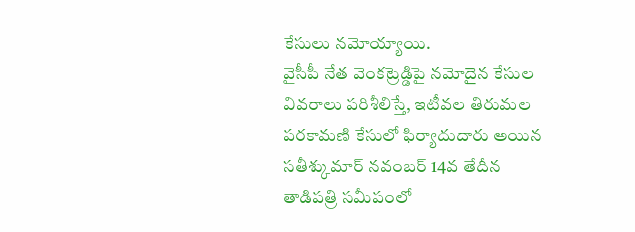కేసులు నమోయ్యాయి.
వైసీపీ నేత వెంకట్రెడ్డిపై నమోదైన కేసుల వివరాలు పరిశీలిస్తే, ఇటీవల తిరుమల పరకామణి కేసులో ఫిర్యాదుదారు అయిన సతీశ్కుమార్ నవంబర్ 14వ తేదీన తాడిపత్రి సమీపంలో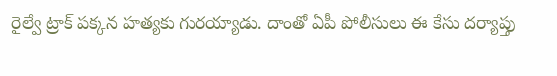రైల్వే ట్రాక్ పక్కన హత్యకు గురయ్యాడు. దాంతో ఏపీ పోలీసులు ఈ కేసు దర్యాప్తు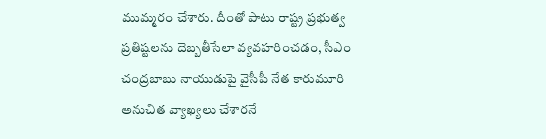ముమ్మరం చేశారు. దీంతో పాటు రాష్ట్ర ప్రభుత్వ ప్రతిష్టలను దెబ్బతీసేలా వ్యవహరించడం, సీఎం చంద్రబాబు నాయుడుపై వైసీపీ నేత కారుమూరి అనుచిత వ్యాఖ్యలు చేశారనే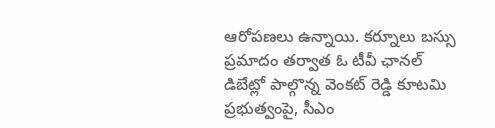ఆరోపణలు ఉన్నాయి. కర్నూలు బస్సు ప్రమాదం తర్వాత ఓ టీవీ ఛానల్ డిబేట్లో పాల్గొన్న వెంకట్ రెడ్డి కూటమి ప్రభుత్వంపై, సీఎం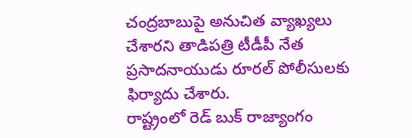చంద్రబాబుపై అనుచిత వ్యాఖ్యలు చేశారని తాడిపత్రి టీడీపీ నేత ప్రసాదనాయుడు రూరల్ పోలీసులకు ఫిర్యాదు చేశారు.
రాష్ట్రంలో రెడ్ బుక్ రాజ్యాంగం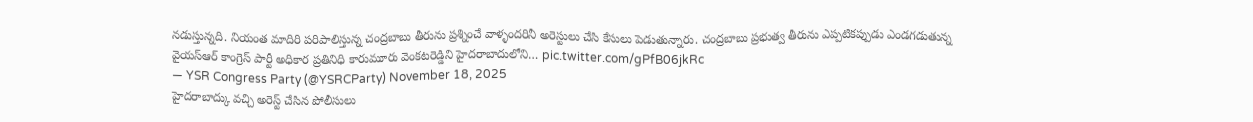నడుస్తున్నది. నియంత మాదిరి పరిపాలిస్తున్న చంద్రబాబు తీరును ప్రశ్నించే వాళ్ళందరినీ అరెస్టులు చేసి కేసులు పెడుతున్నారు. చంద్రబాబు ప్రభుత్వ తీరును ఎప్పటికప్పుడు ఎండగడుతున్న వైయస్ఆర్ కాంగ్రెస్ పార్టీ అధికార ప్రతినిధి కారుమూరు వెంకటరెడ్డిని హైదరాబాదులోని… pic.twitter.com/gPfB06jkRc
— YSR Congress Party (@YSRCParty) November 18, 2025
హైదరాబాద్కు వచ్చి అరెస్ట్ చేసిన పోలీసులు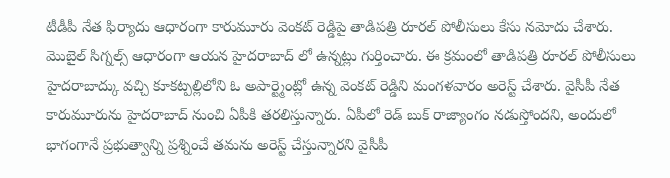టీడీపీ నేత ఫిర్యాదు ఆధారంగా కారుమూరు వెంకట్ రెడ్డిపై తాడిపత్రి రూరల్ పోలీసులు కేసు నమోదు చేశారు. మొబైల్ సిగ్నల్స్ ఆధారంగా ఆయన హైదరాబాద్ లో ఉన్నట్లు గుర్తించారు. ఈ క్రమంలో తాడిపత్రి రూరల్ పోలీసులు హైదరాబాద్కు వచ్చి కూకట్పల్లిలోని ఓ అపార్ట్మెంట్లో ఉన్న వెంకట్ రెడ్డిని మంగళవారం అరెస్ట్ చేశారు. వైసీపీ నేత కారుమూరును హైదరాబాద్ నుంచి ఏపీకి తరలిస్తున్నారు. ఏపీలో రెడ్ బుక్ రాజ్యాంగం నడుస్తోందని, అందులో భాగంగానే ప్రభుత్వాన్ని ప్రశ్నించే తమను అరెస్ట్ చేస్తున్నారని వైసీపీ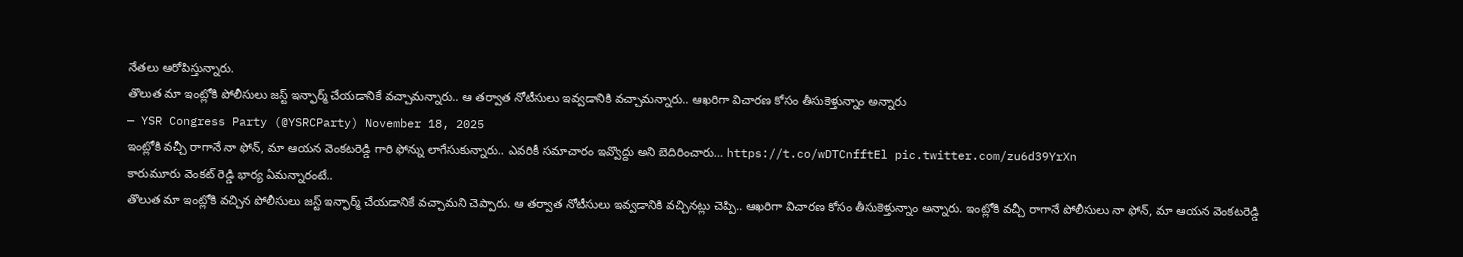నేతలు ఆరోపిస్తున్నారు.
తొలుత మా ఇంట్లోకి పోలీసులు జస్ట్ ఇన్ఫార్మ్ చేయడానికే వచ్చామన్నారు.. ఆ తర్వాత నోటీసులు ఇవ్వడానికి వచ్చామన్నారు.. ఆఖరిగా విచారణ కోసం తీసుకెళ్తున్నాం అన్నారు
— YSR Congress Party (@YSRCParty) November 18, 2025
ఇంట్లోకి వచ్చీ రాగానే నా ఫోన్, మా ఆయన వెంకటరెడ్డి గారి ఫోన్ను లాగేసుకున్నారు.. ఎవరికీ సమాచారం ఇవ్వొద్దు అని బెదిరించారు… https://t.co/wDTCnfftEl pic.twitter.com/zu6d39YrXn
కారుమూరు వెంకట్ రెడ్డి భార్య ఏమన్నారంటే..
తొలుత మా ఇంట్లోకి వచ్చిన పోలీసులు జస్ట్ ఇన్ఫార్మ్ చేయడానికే వచ్చామని చెప్పారు. ఆ తర్వాత నోటీసులు ఇవ్వడానికి వచ్చినట్లు చెప్పి.. ఆఖరిగా విచారణ కోసం తీసుకెళ్తున్నాం అన్నారు. ఇంట్లోకి వచ్చీ రాగానే పోలీసులు నా ఫోన్, మా ఆయన వెంకటరెడ్డి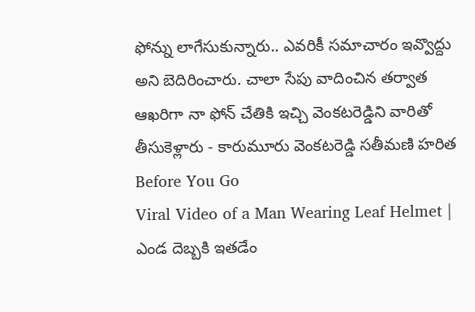ఫోన్ను లాగేసుకున్నారు.. ఎవరికీ సమాచారం ఇవ్వొద్దు అని బెదిరించారు. చాలా సేపు వాదించిన తర్వాత ఆఖరిగా నా ఫోన్ చేతికి ఇచ్చి వెంకటరెడ్డిని వారితో తీసుకెళ్లారు - కారుమూరు వెంకటరెడ్డి సతీమణి హరిత
Before You Go
Viral Video of a Man Wearing Leaf Helmet | ఎండ దెబ్బకి ఇతడేం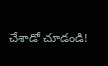చేశాడో చూడండి!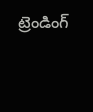ట్రెండింగ్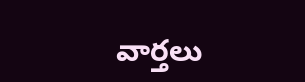వార్తలు